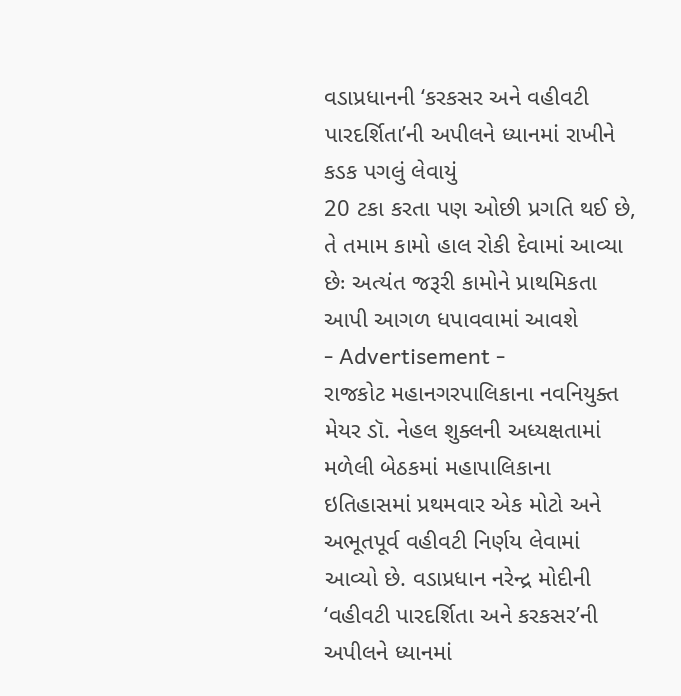વડાપ્રધાનની ‘કરકસર અને વહીવટી પારદર્શિતા’ની અપીલને ધ્યાનમાં રાખીને કડક પગલું લેવાયું
20 ટકા કરતા પણ ઓછી પ્રગતિ થઈ છે, તે તમામ કામો હાલ રોકી દેવામાં આવ્યા છેઃ અત્યંત જરૂરી કામોને પ્રાથમિકતા આપી આગળ ધપાવવામાં આવશે
- Advertisement -
રાજકોટ મહાનગરપાલિકાના નવનિયુક્ત મેયર ડૉ. નેહલ શુક્લની અધ્યક્ષતામાં મળેલી બેઠકમાં મહાપાલિકાના ઇતિહાસમાં પ્રથમવાર એક મોટો અને અભૂતપૂર્વ વહીવટી નિર્ણય લેવામાં આવ્યો છે. વડાપ્રધાન નરેન્દ્ર મોદીની ‘વહીવટી પારદર્શિતા અને કરકસર’ની અપીલને ધ્યાનમાં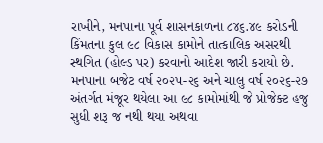રાખીને, મનપાના પૂર્વ શાસનકાળના ૮૪૬.૪૯ કરોડની કિંમતના કુલ ૯૮ વિકાસ કામોને તાત્કાલિક અસરથી સ્થગિત (હોલ્ડ પર) કરવાનો આદેશ જારી કરાયો છે. મનપાના બજેટ વર્ષ ૨૦૨૫-૨૬ અને ચાલુ વર્ષ ૨૦૨૬-૨૭ અંતર્ગત મંજૂર થયેલા આ ૯૮ કામોમાંથી જે પ્રોજેક્ટ હજુ સુધી શરૂ જ નથી થયા અથવા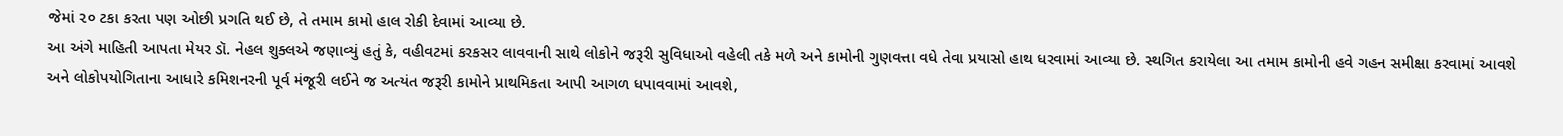જેમાં ૨૦ ટકા કરતા પણ ઓછી પ્રગતિ થઈ છે, તે તમામ કામો હાલ રોકી દેવામાં આવ્યા છે.
આ અંગે માહિતી આપતા મેયર ડૉ. નેહલ શુક્લએ જણાવ્યું હતું કે, વહીવટમાં કરકસર લાવવાની સાથે લોકોને જરૂરી સુવિધાઓ વહેલી તકે મળે અને કામોની ગુણવત્તા વધે તેવા પ્રયાસો હાથ ધરવામાં આવ્યા છે. સ્થગિત કરાયેલા આ તમામ કામોની હવે ગહન સમીક્ષા કરવામાં આવશે અને લોકોપયોગિતાના આધારે કમિશનરની પૂર્વ મંજૂરી લઈને જ અત્યંત જરૂરી કામોને પ્રાથમિકતા આપી આગળ ધપાવવામાં આવશે,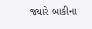જ્યારે બાકીના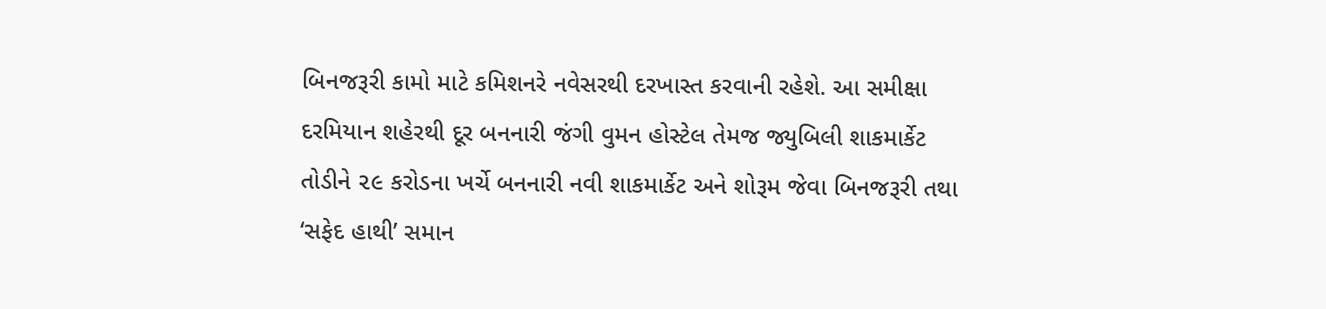બિનજરૂરી કામો માટે કમિશનરે નવેસરથી દરખાસ્ત કરવાની રહેશે. આ સમીક્ષા દરમિયાન શહેરથી દૂર બનનારી જંગી વુમન હોસ્ટેલ તેમજ જ્યુબિલી શાકમાર્કેટ તોડીને ૨૯ કરોડના ખર્ચે બનનારી નવી શાકમાર્કેટ અને શોરૂમ જેવા બિનજરૂરી તથા ‘સફેદ હાથી’ સમાન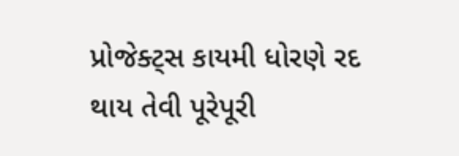પ્રોજેક્ટ્સ કાયમી ધોરણે રદ થાય તેવી પૂરેપૂરી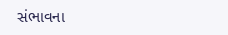સંભાવના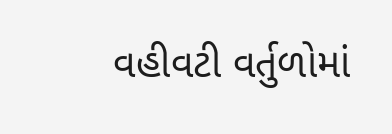વહીવટી વર્તુળોમાં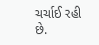ચર્ચાઈ રહી છે.